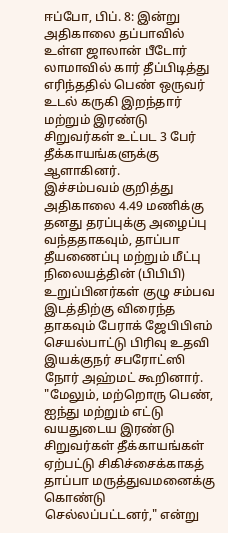ஈப்போ, பிப். 8: இன்று அதிகாலை தப்பாவில் உள்ள ஜாலான் பீடோர் லாமாவில் கார் தீப்பிடித்து எரிந்ததில் பெண் ஒருவர் உடல் கருகி இறந்தார் மற்றும் இரண்டு சிறுவர்கள் உட்பட 3 பேர் தீக்காயங்களுக்கு ஆளாகினர்.
இச்சம்பவம் குறித்து அதிகாலை 4.49 மணிக்கு தனது தரப்புக்கு அழைப்பு வந்ததாகவும், தாப்பா தீயணைப்பு மற்றும் மீட்பு நிலையத்தின் (பிபிபி) உறுப்பினர்கள் குழு சம்பவ இடத்திற்கு விரைந்த தாகவும் பேராக் ஜேபிபிஎம் செயல்பாட்டு பிரிவு உதவி இயக்குநர் சபரோட்ஸி நோர் அஹ்மட் கூறினார்.
"மேலும், மற்றொரு பெண், ஐந்து மற்றும் எட்டு வயதுடைய இரண்டு சிறுவர்கள் தீக்காயங்கள் ஏற்பட்டு சிகிச்சைக்காகத் தாப்பா மருத்துவமனைக்கு கொண்டு செல்லப்பட்டனர்," என்று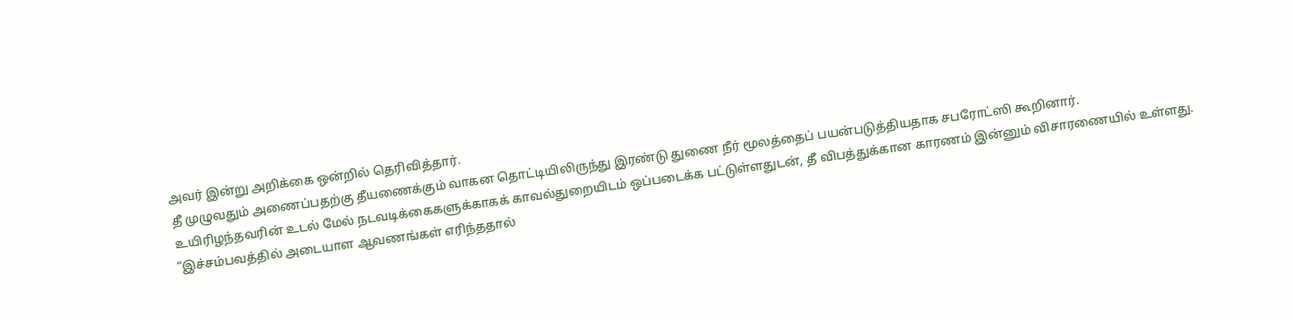அவர் இன்று அறிக்கை ஒன்றில் தெரிவித்தார்.
தீ முழுவதும் அணைப்பதற்கு தீயணைக்கும் வாகன தொட்டியிலிருந்து இரண்டு துணை நீர் மூலத்தைப் பயன்படுத்தியதாக சபரோட்ஸி கூறினார்.
உயிரிழந்தவரின் உடல் மேல் நடவடிக்கைகளுக்காகக் காவல்துறையிடம் ஒப்படைக்க பட்டுள்ளதுடன், தீ விபத்துக்கான காரணம் இன்னும் விசாரணையில் உள்ளது.
“இச்சம்பவத்தில் அடையாள ஆவணங்கள் எரிந்ததால்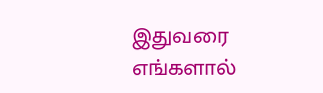இதுவரை எங்களால்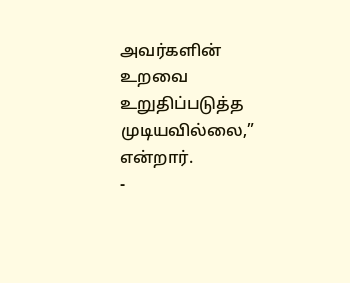அவர்களின் உறவை உறுதிப்படுத்த முடியவில்லை,” என்றார்.
-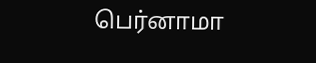பெர்னாமா